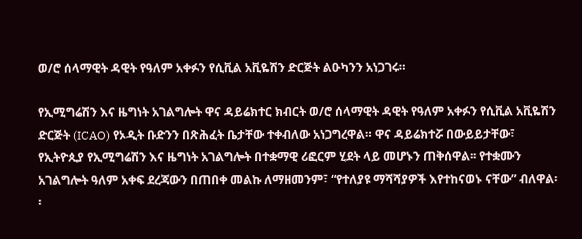ወ/ሮ ሰላማዊት ዳዊት የዓለም አቀፉን የሲቪል አቪዬሽን ድርጅት ልዑካንን አነጋገሩ።

የኢሚግሬሽን እና ዜግነት አገልግሎት ዋና ዳይሬክተር ክብርት ወ/ሮ ሰላማዊት ዳዊት የዓለም አቀፉን የሲቪል አቪዬሽን ድርጅት (ICAO) የኦዲት ቡድንን በጽሕፈት ቤታቸው ተቀብለው አነጋግረዋል። ዋና ዳይሬክተሯ በውይይታቸው፣ የኢትዮጲያ የኢሚግሬሽን እና ዜግነት አገልግሎት በተቋማዊ ሪፎርም ሂደት ላይ መሆኑን ጠቅሰዋል፡፡ የተቋሙን አገልግሎት ዓለም አቀፍ ደረጃውን በጠበቀ መልኩ ለማዘመንም፣ “የተለያዩ ማሻሻያዎች እየተከናወኑ ናቸው” ብለዋል፡፡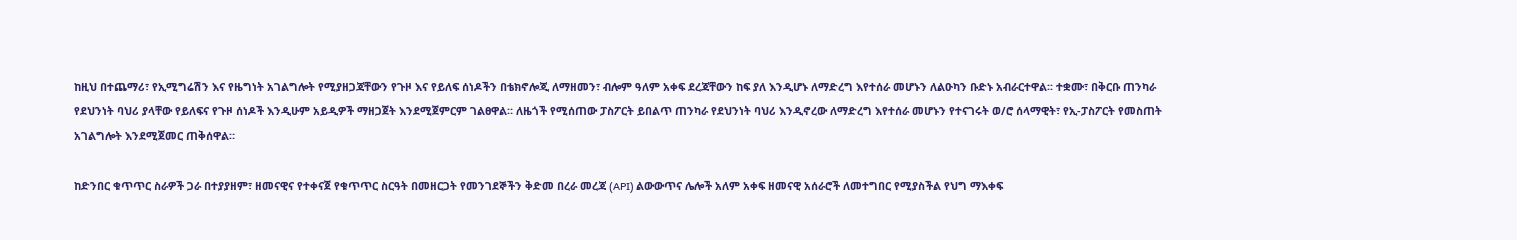ከዚህ በተጨማሪ፣ የኢሚግሬሽን እና የዜግነት አገልግሎት የሚያዘጋጃቸውን የጉዞ እና የይለፍ ሰነዶችን በቴክኖሎጂ ለማዘመን፣ ብሎም ዓለም አቀፍ ደረጃቸውን ከፍ ያለ እንዲሆኑ ለማድረግ እየተሰራ መሆኑን ለልዑካን ቡድኑ አብራርተዋል፡፡ ተቋሙ፣ በቅርቡ ጠንካራ የደህንነት ባህሪ ያላቸው የይለፍና የጉዞ ሰነዶች እንዲሁም አይዲዎች ማዘጋጀት እንደሚጀምርም ገልፀዋል። ለዜጎች የሚሰጠው ፓስፖርት ይበልጥ ጠንካራ የደህንነት ባህሪ እንዲኖረው ለማድረግ እየተሰራ መሆኑን የተናገሩት ወ/ሮ ሰላማዊት፣ የኢ-ፓስፖርት የመስጠት አገልግሎት እንደሚጀመር ጠቅሰዋል።

ከድንበር ቁጥጥር ስራዎች ጋራ በተያያዘም፣ ዘመናዊና የተቀናጀ የቁጥጥር ስርዓት በመዘርጋት የመንገደኞችን ቅድመ በረራ መረጃ (API) ልውውጥና ሌሎች አለም አቀፍ ዘመናዊ አሰራሮች ለመተግበር የሚያስችል የህግ ማእቀፍ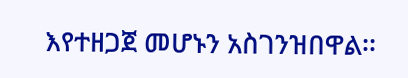እየተዘጋጀ መሆኑን አስገንዝበዋል፡፡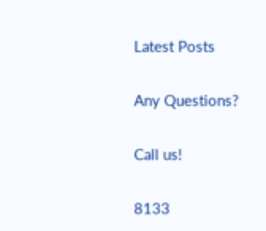Latest Posts

Any Questions?

Call us!

8133